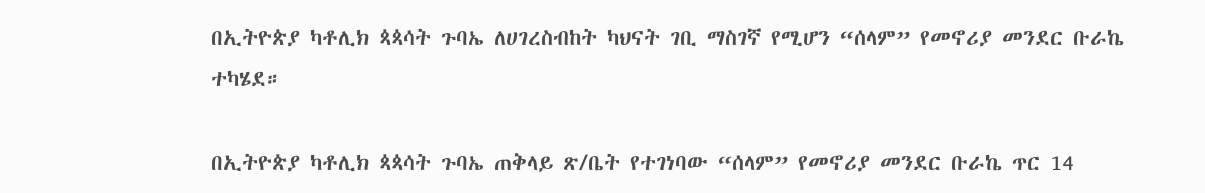በኢትዮጵያ ካቶሊክ ጳጳሳት ጉባኤ ለሀገረስብከት ካህናት ገቢ ማስገኛ የሚሆን “ሰላም” የመኖሪያ መንደር ቡራኬ ተካሄደ።

በኢትዮጵያ ካቶሊክ ጳጳሳት ጉባኤ ጠቅላይ ጽ/ቤት የተገነባው “ሰላም” የመኖሪያ መንደር ቡራኬ ጥር 14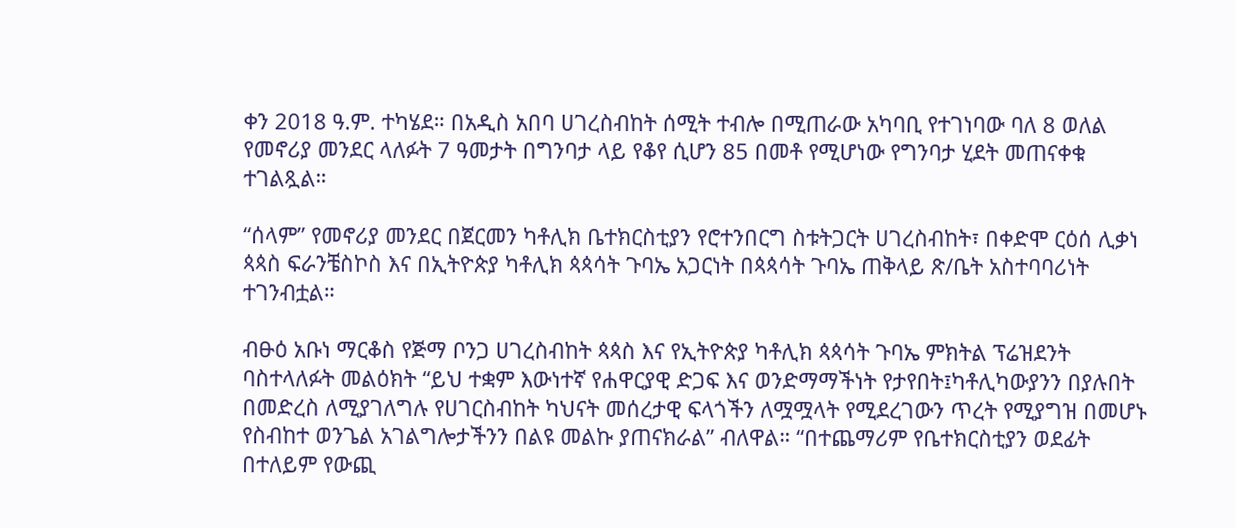ቀን 2018 ዓ.ም. ተካሄደ። በአዲስ አበባ ሀገረስብከት ሰሚት ተብሎ በሚጠራው አካባቢ የተገነባው ባለ 8 ወለል የመኖሪያ መንደር ላለፉት 7 ዓመታት በግንባታ ላይ የቆየ ሲሆን 85 በመቶ የሚሆነው የግንባታ ሂደት መጠናቀቁ ተገልጿል።

“ሰላም” የመኖሪያ መንደር በጀርመን ካቶሊክ ቤተክርስቲያን የሮተንበርግ ስቱትጋርት ሀገረስብከት፣ በቀድሞ ርዕሰ ሊቃነ ጳጳስ ፍራንቼስኮስ እና በኢትዮጵያ ካቶሊክ ጳጳሳት ጉባኤ አጋርነት በጳጳሳት ጉባኤ ጠቅላይ ጽ/ቤት አስተባባሪነት ተገንብቷል።

ብፁዕ አቡነ ማርቆስ የጅማ ቦንጋ ሀገረስብከት ጳጳስ እና የኢትዮጵያ ካቶሊክ ጳጳሳት ጉባኤ ምክትል ፕሬዝደንት ባስተላለፉት መልዕክት “ይህ ተቋም እውነተኛ የሐዋርያዊ ድጋፍ እና ወንድማማችነት የታየበት፤ካቶሊካውያንን በያሉበት በመድረስ ለሚያገለግሉ የሀገርስብከት ካህናት መሰረታዊ ፍላጎችን ለሟሟላት የሚደረገውን ጥረት የሚያግዝ በመሆኑ የስብከተ ወንጌል አገልግሎታችንን በልዩ መልኩ ያጠናክራል” ብለዋል። “በተጨማሪም የቤተክርስቲያን ወደፊት በተለይም የውጪ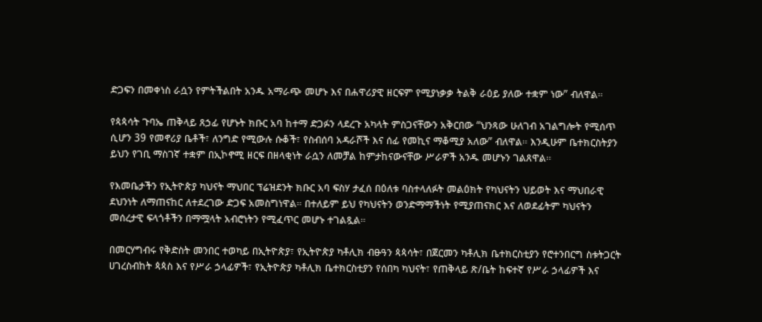ድጋፍን በመቀነስ ራሷን የምትችልበት አንዱ አማራጭ መሆኑ እና በሐዋሪያዊ ዘርፍም የሚያነቃቃ ትልቅ ራዕይ ያለው ተቋም ነው” ብለዋል።

የጳጳሳት ጉባኤ ጠቅላይ ጸኃፊ የሆኑት ክቡር አባ ከተማ ድጋፉን ላደረጉ አካላት ምስጋናቸውን አቅርበው “ህንጻው ሁለገብ አገልግሎት የሚሰጥ ሲሆን 39 የመኖሪያ ቤቶች፣ ለንግድ የሚውሉ ሱቆች፣ የስብሰባ አዳራሾች እና ሰፊ የመኪና ማቆሚያ አለው” ብለዋል። እንዲሁም ቤተክርስትያን ይህን የገቢ ማስገኛ ተቋም በኢኮኖሚ ዘርፍ በዘላቂነት ራሷን ለመቻል ከምታከናውናቸው ሥራዎች አንዱ መሆኑን ገልጸዋል።

የእመቤታችን የኢትዮጵያ ካህናት ማህበር ፕሬዝደንት ክቡር አባ ፍስሃ ታፈሰ በዕለቱ ባስተላለፉት መልዕክት የካህናትን ህይወት እና ማህበራዊ ደህንነት ለማጠናከር ለተደረገው ድጋፍ አመስግነዋል። በተለይም ይህ የካህናትን ወንድማማችነት የሚያጠናክር እና ለወደፊትም ካህናትን መሰረታዊ ፍላጎቶችን በማሟላት አብሮነትን የሚፈጥር መሆኑ ተገልጿል።

በመርሃግብሩ የቅድስት መንበር ተወካይ በኢትዮጵያ፣ የኢትዮጵያ ካቶሊክ ብፁዓን ጳጳሳት፣ በጀርመን ካቶሊክ ቤተክርስቲያን የሮተንበርግ ስቱትጋርት ሀገረስብከት ጳጳስ እና የሥራ ኃላፊዎች፣ የኢትዮጵያ ካቶሊክ ቤተክርስቲያን የሰበካ ካህናት፣ የጠቅላይ ጽ/ቤት ከፍተኛ የሥራ ኃላፊዎች እና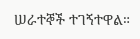ሠራተኞች ተገኝተዋል።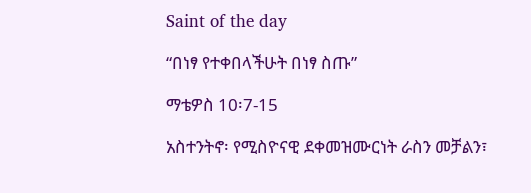Saint of the day

“በነፃ የተቀበላችሁት በነፃ ስጡ”

ማቴዎስ 10፡7-15

አስተንትኖ፡ የሚስዮናዊ ደቀመዝሙርነት ራስን መቻልን፣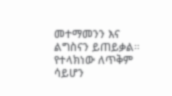መተማመንን እና ልግስናን ይጠይቃል። የተላክነው ለጥቅም ሳይሆን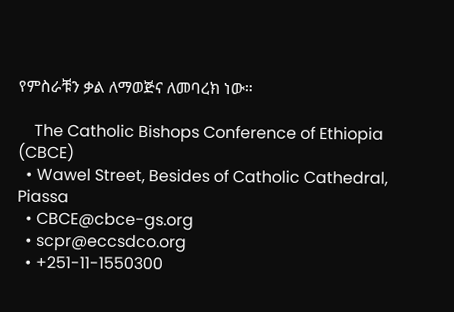የምስራቹን ቃል ለማወጅና ለመባረክ ነው።

    The Catholic Bishops Conference of Ethiopia (CBCE)
  • Wawel Street, Besides of Catholic Cathedral, Piassa
  • CBCE@cbce-gs.org
  • scpr@eccsdco.org
  • +251-11-1550300